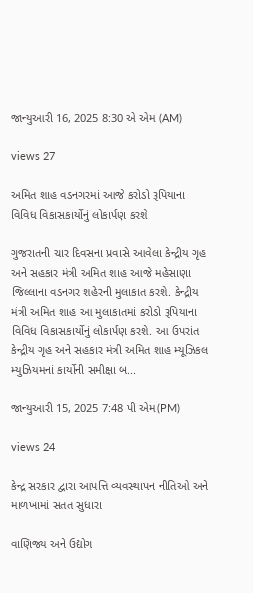જાન્યુઆરી 16, 2025 8:30 એ એમ (AM)

views 27

અમિત શાહ વડનગરમાં આજે કરોડો રૂપિયાના વિવિધ વિકાસકાર્યોનું લોકાર્પણ કરશે

ગુજરાતની ચાર દિવસના પ્રવાસે આવેલા કેન્દ્રીય ગૃહ અને સહકાર મંત્રી અમિત શાહ આજે મહેસાણા જિલ્લાના વડનગર શહેરની મુલાકાત કરશે. કેન્દ્રીય મંત્રી અમિત શાહ આ મુલાકાતમાં કરોડો રૂપિયાના વિવિધ વિકાસકાર્યોનું લોકાર્પણ કરશે. આ ઉપરાંત કેન્દ્રીય ગૃહ અને સહકાર મંત્રી અમિત શાહ મ્યૂઝિકલ મ્યુઝિયમનાં કાર્યોની સમીક્ષા બ...

જાન્યુઆરી 15, 2025 7:48 પી એમ(PM)

views 24

કેન્દ્ર સરકાર દ્વારા આપત્તિ વ્યવસ્થાપન નીતિઓ અને માળખામાં સતત સુધારા

વાણિજ્ય અને ઉદ્યોગ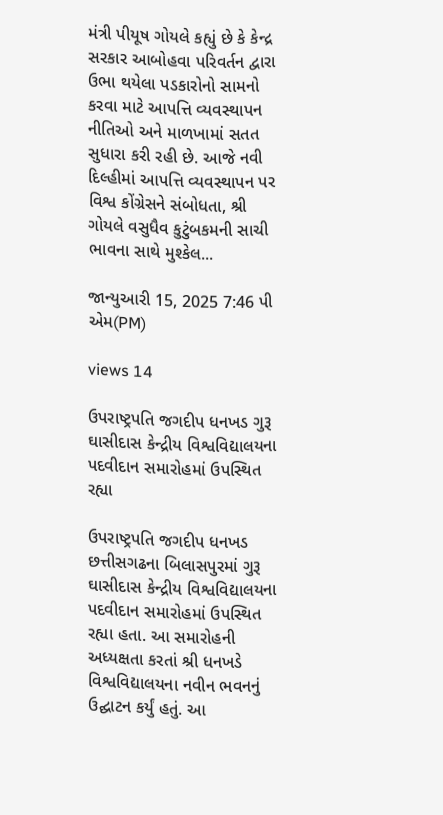મંત્રી પીયૂષ ગોયલે કહ્યું છે કે કેન્દ્ર સરકાર આબોહવા પરિવર્તન દ્વારા ઉભા થયેલા પડકારોનો સામનો કરવા માટે આપત્તિ વ્યવસ્થાપન નીતિઓ અને માળખામાં સતત સુધારા કરી રહી છે. આજે નવી દિલ્હીમાં આપત્તિ વ્યવસ્થાપન પર વિશ્વ કોંગ્રેસને સંબોધતા, શ્રી ગોયલે વસુધૈવ કુટુંબકમની સાચી ભાવના સાથે મુશ્કેલ...

જાન્યુઆરી 15, 2025 7:46 પી એમ(PM)

views 14

ઉપરાષ્ટ્રપતિ જગદીપ ધનખડ ગુરૂ ઘાસીદાસ કેન્દ્રીય વિશ્વવિદ્યાલયના પદવીદાન સમારોહમાં ઉપસ્થિત રહ્યા

ઉપરાષ્ટ્રપતિ જગદીપ ધનખડ છત્તીસગઢના બિલાસપુરમાં ગુરૂ ઘાસીદાસ કેન્દ્રીય વિશ્વવિદ્યાલયના પદવીદાન સમારોહમાં ઉપસ્થિત રહ્યા હતા. આ સમારોહની અધ્યક્ષતા કરતાં શ્રી ધનખડે વિશ્વવિદ્યાલયના નવીન ભવનનું ઉદ્ઘાટન કર્યું હતું. આ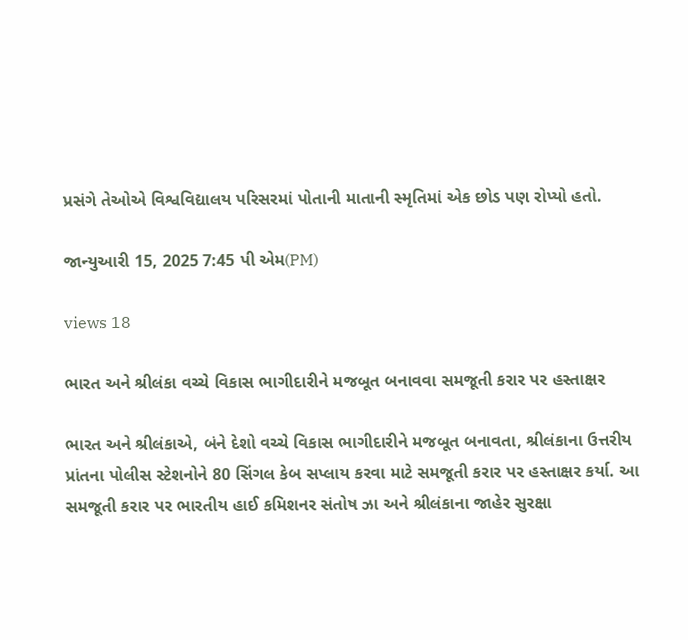પ્રસંગે તેઓએ વિશ્વવિદ્યાલય પરિસરમાં પોતાની માતાની સ્મૃતિમાં એક છોડ પણ રોપ્યો હતો.

જાન્યુઆરી 15, 2025 7:45 પી એમ(PM)

views 18

ભારત અને શ્રીલંકા વચ્ચે વિકાસ ભાગીદારીને મજબૂત બનાવવા સમજૂતી કરાર પર હસ્તાક્ષર

ભારત અને શ્રીલંકાએ, બંને દેશો વચ્ચે વિકાસ ભાગીદારીને મજબૂત બનાવતા, શ્રીલંકાના ઉત્તરીય પ્રાંતના પોલીસ સ્ટેશનોને 80 સિંગલ કેબ સપ્લાય કરવા માટે સમજૂતી કરાર પર હસ્તાક્ષર કર્યા. આ સમજૂતી કરાર પર ભારતીય હાઈ કમિશનર સંતોષ ઝા અને શ્રીલંકાના જાહેર સુરક્ષા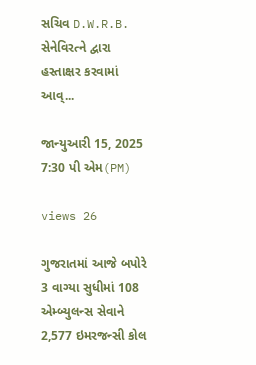સચિવ D.W.R.B. સેનેવિરત્ને દ્વારા હસ્તાક્ષર કરવામાં આવ્...

જાન્યુઆરી 15, 2025 7:30 પી એમ(PM)

views 26

ગુજરાતમાં આજે બપોરે 3 વાગ્યા સુધીમાં 108 એમ્બ્યુલન્સ સેવાને 2,577 ઇમરજન્સી કોલ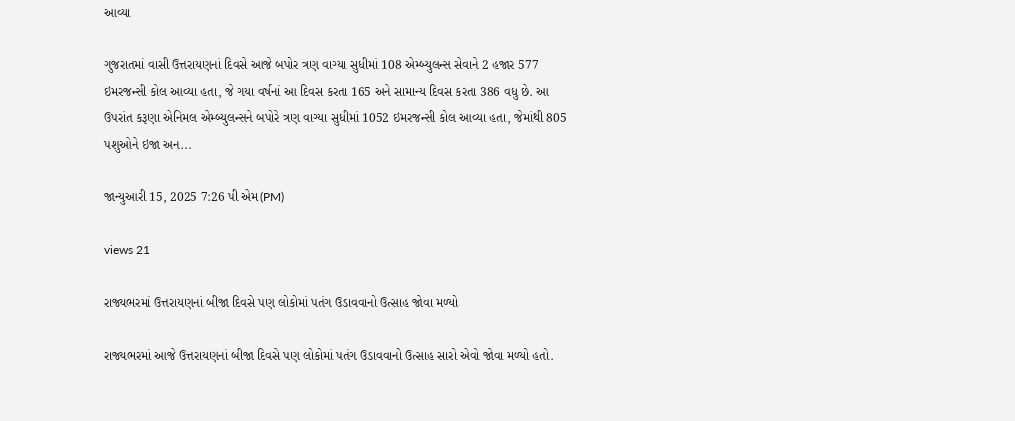આવ્યા

ગુજરાતમાં વાસી ઉત્તરાયણનાં દિવસે આજે બપોર ત્રણ વાગ્યા સુધીમાં 108 એમ્બ્યુલન્સ સેવાને 2 હજાર 577 ઇમરજન્સી કોલ આવ્યા હતા, જે ગયા વર્ષનાં આ દિવસ કરતા 165 અને સામાન્ય દિવસ કરતા 386 વધુ છે. આ ઉપરાંત કરૂણા એનિમલ એમ્બ્યુલન્સને બપોરે ત્રણ વાગ્યા સુધીમાં 1052 ઇમરજન્સી કોલ આવ્યા હતા, જેમાંથી 805 પશુઓને ઇજા અન...

જાન્યુઆરી 15, 2025 7:26 પી એમ(PM)

views 21

રાજ્યભરમાં ઉત્તરાયણનાં બીજા દિવસે પણ લોકોમાં પતંગ ઉડાવવાનો ઉત્સાહ જોવા મળ્યો

રાજ્યભરમાં આજે ઉત્તરાયણનાં બીજા દિવસે પણ લોકોમાં પતંગ ઉડાવવાનો ઉત્સાહ સારો એવો જોવા મળ્યો હતો.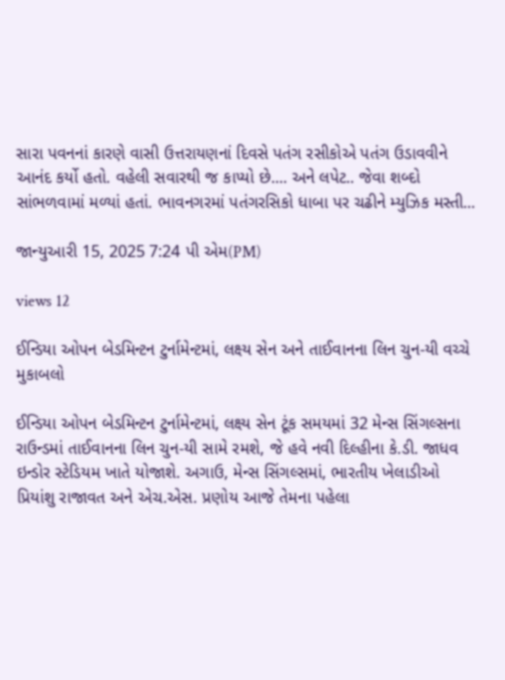સારા પવનનાં કારણે વાસી ઉત્તરાયણનાં દિવસે પતંગ રસીકોએ પતંગ ઉડાવવીને આનંદ કર્યો હતો. વહેલી સવારથી જ કાપ્યો છે.... અને લપેટ.. જેવા શબ્દો સાંભળવામાં મળ્યાં હતાં. ભાવનગરમાં પતંગરસિકો ધાબા પર ચઢીને મ્યુઝિક મસ્તી...

જાન્યુઆરી 15, 2025 7:24 પી એમ(PM)

views 12

ઈન્ડિયા ઓપન બેડમિન્ટન ટુર્નામેન્ટમાં, લક્ષ્ય સેન અને તાઈવાનના લિન ચુન-યી વચ્ચે મુકાબલો

ઈન્ડિયા ઓપન બેડમિન્ટન ટુર્નામેન્ટમાં, લક્ષ્ય સેન ટૂંક સમયમાં 32 મેન્સ સિંગલ્સના રાઉન્ડમાં તાઈવાનના લિન ચુન-યી સામે રમશે, જે હવે નવી દિલ્હીના કે.ડી. જાધવ ઇન્ડોર સ્ટેડિયમ ખાતે યોજાશે. અગાઉ, મેન્સ સિંગલ્સમાં, ભારતીય ખેલાડીઓ પ્રિયાંશુ રાજાવત અને એચ.એસ. પ્રણોય આજે તેમના પહેલા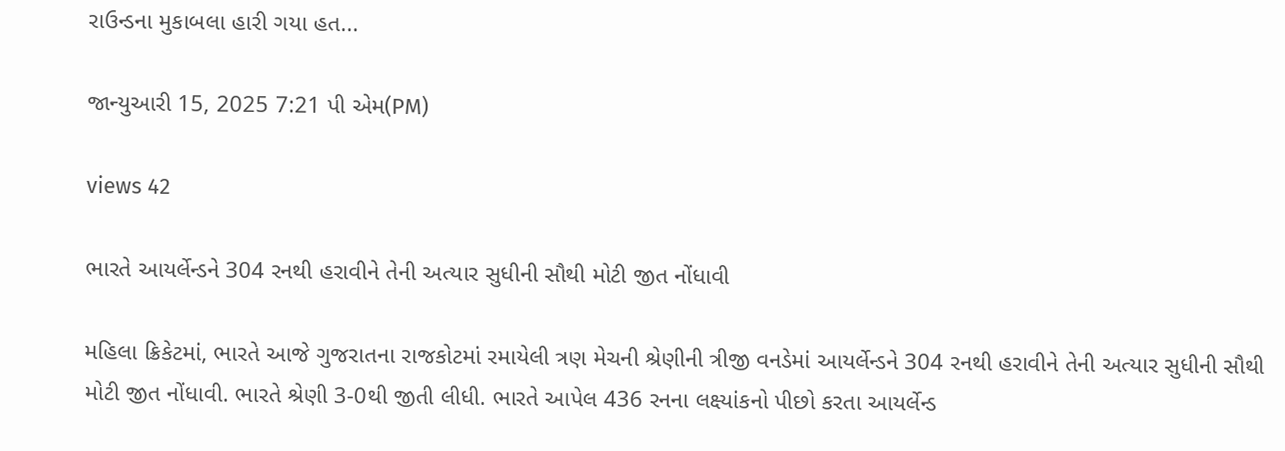રાઉન્ડના મુકાબલા હારી ગયા હત...

જાન્યુઆરી 15, 2025 7:21 પી એમ(PM)

views 42

ભારતે આયર્લેન્ડને 304 રનથી હરાવીને તેની અત્યાર સુધીની સૌથી મોટી જીત નોંધાવી

મહિલા ક્રિકેટમાં, ભારતે આજે ગુજરાતના રાજકોટમાં રમાયેલી ત્રણ મેચની શ્રેણીની ત્રીજી વનડેમાં આયર્લેન્ડને 304 રનથી હરાવીને તેની અત્યાર સુધીની સૌથી મોટી જીત નોંધાવી. ભારતે શ્રેણી 3-0થી જીતી લીધી. ભારતે આપેલ 436 રનના લક્ષ્યાંકનો પીછો કરતા આયર્લેન્ડ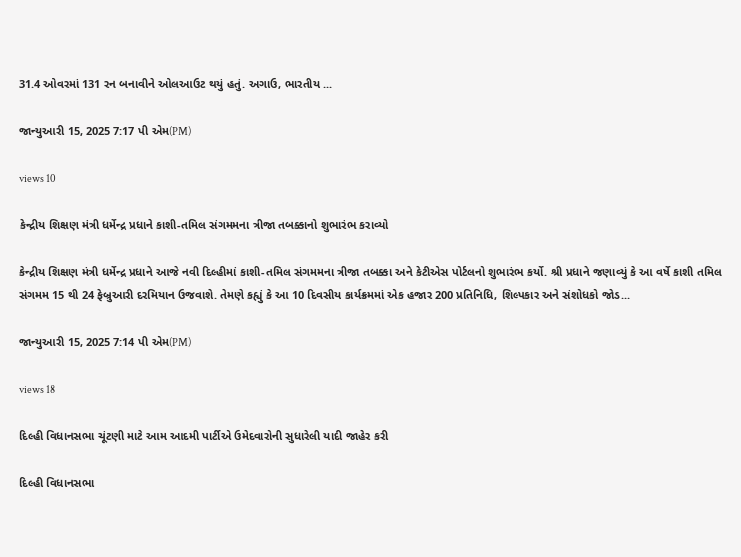31.4 ઓવરમાં 131 રન બનાવીને ઓલઆઉટ થયું હતું. અગાઉ, ભારતીય ...

જાન્યુઆરી 15, 2025 7:17 પી એમ(PM)

views 10

કેન્દ્રીય શિક્ષણ મંત્રી ધર્મેન્દ્ર પ્રધાને કાશી-તમિલ સંગમમના ત્રીજા તબક્કાનો શુભારંભ કરાવ્યો

કેન્દ્રીય શિક્ષણ મંત્રી ધર્મેન્દ્ર પ્રધાને આજે નવી દિલ્હીમાં કાશી-તમિલ સંગમમના ત્રીજા તબક્કા અને કેટીએસ પોર્ટલનો શુભારંભ કર્યો. શ્રી પ્રધાને જણાવ્યું કે આ વર્ષે કાશી તમિલ સંગમમ 15 થી 24 ફેબ્રુઆરી દરમિયાન ઉજવાશે. તેમણે કહ્યું કે આ 10 દિવસીય કાર્યક્રમમાં એક હજાર 200 પ્રતિનિધિ, શિલ્પકાર અને સંશોધકો જોડ...

જાન્યુઆરી 15, 2025 7:14 પી એમ(PM)

views 18

દિલ્હી વિધાનસભા ચૂંટણી માટે આમ આદમી પાર્ટીએ ઉમેદવારોની સુધારેલી યાદી જાહેર કરી

દિલ્હી વિધાનસભા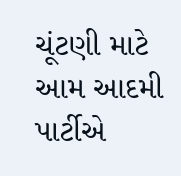ચૂંટણી માટે આમ આદમી પાર્ટીએ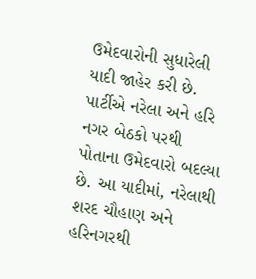ઉમેદવારોની સુધારેલી યાદી જાહેર કરી છે. પાર્ટીએ નરેલા અને હરિ નગર બેઠકો પરથી પોતાના ઉમેદવારો બદલ્યા છે. આ યાદીમાં, નરેલાથી શરદ ચૌહાણ અને હરિનગરથી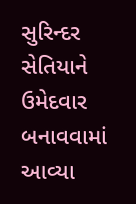સુરિન્દર સેતિયાને ઉમેદવાર બનાવવામાં આવ્યા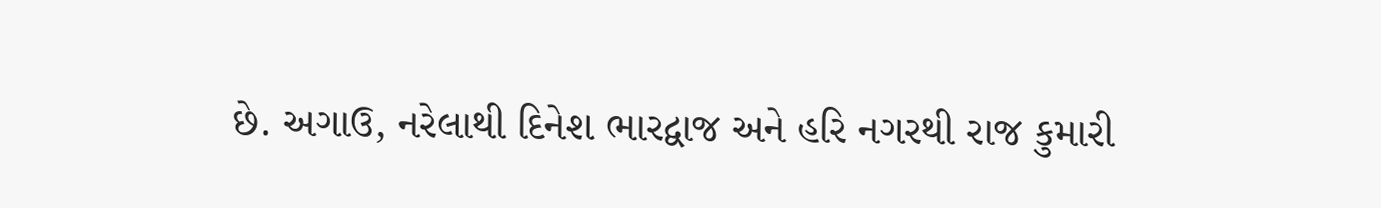છે. અગાઉ, નરેલાથી દિનેશ ભારદ્વાજ અને હરિ નગરથી રાજ કુમારી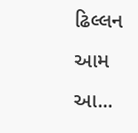ઢિલ્લન આમ આ...